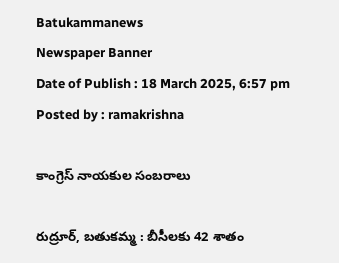Batukammanews
Newspaper Banner
Date of Publish : 18 March 2025, 6:57 pm Posted by : ramakrishna

కాంగ్రెస్ నాయకుల సంబరాలు

రుద్రూర్, బతుకమ్మ : బీసీలకు 42 శాతం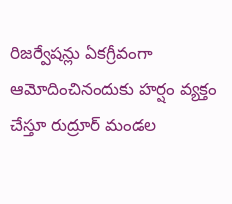రిజర్వేషన్లు ఏకగ్రీవంగా ఆమోదించినందుకు హర్షం వ్యక్తం చేస్తూ రుద్రూర్ మండల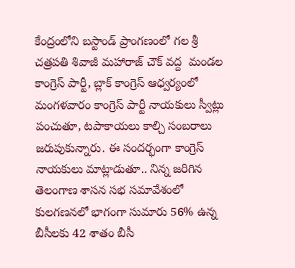కేంద్రంలోని బస్టాండ్ ప్రాంగణంలో గల శ్రీ చత్రపతి శివాజీ మహారాజ్ చౌక్ వద్ద  మండల కాంగ్రెస్ పార్టీ, బ్లాక్ కాంగ్రెస్ ఆధ్వర్యంలో మంగళవారం కాంగ్రెస్ పార్టీ నాయకులు స్వీట్లు పంచుతూ, టపాకాయలు కాల్చి సంబరాలు జరుపుకున్నారు. ఈ సందర్భంగా కాంగ్రెస్ నాయకులు మాట్లాడుతూ.. నిన్న జరిగిన తెలంగాణ శాసన సభ సమావేశంలో కులగణనలో భాగంగా సుమారు 56% ఉన్న బీసీలకు 42 శాతం బీసీ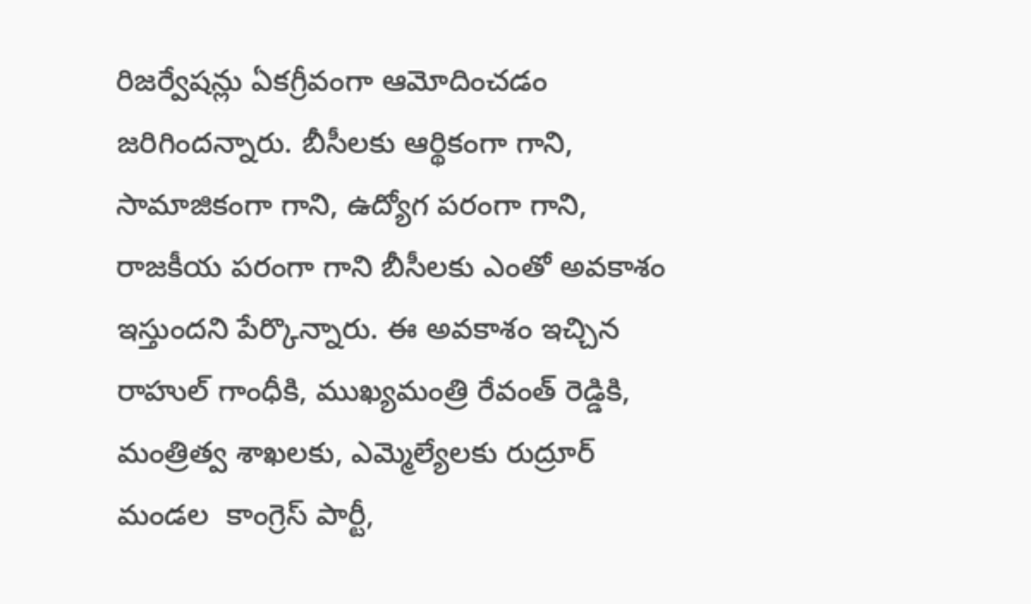రిజర్వేషన్లు ఏకగ్రీవంగా ఆమోదించడం జరిగిందన్నారు. బీసీలకు ఆర్థికంగా గాని, సామాజికంగా గాని, ఉద్యోగ పరంగా గాని, రాజకీయ పరంగా గాని బీసీలకు ఎంతో అవకాశం ఇస్తుందని పేర్కొన్నారు. ఈ అవకాశం ఇచ్చిన రాహుల్ గాంధీకి, ముఖ్యమంత్రి రేవంత్ రెడ్డికి, మంత్రిత్వ శాఖలకు, ఎమ్మెల్యేలకు రుద్రూర్ మండల  కాంగ్రెస్ పార్టీ,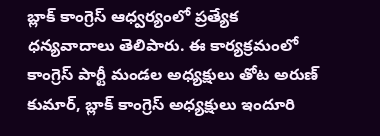బ్లాక్ కాంగ్రెస్ ఆధ్వర్యంలో ప్రత్యేక ధన్యవాదాలు తెలిపారు. ఈ కార్యక్రమంలో కాంగ్రెస్ పార్టీ మండల అధ్యక్షులు తోట అరుణ్ కుమార్, బ్లాక్ కాంగ్రెస్ అధ్యక్షులు ఇందూరి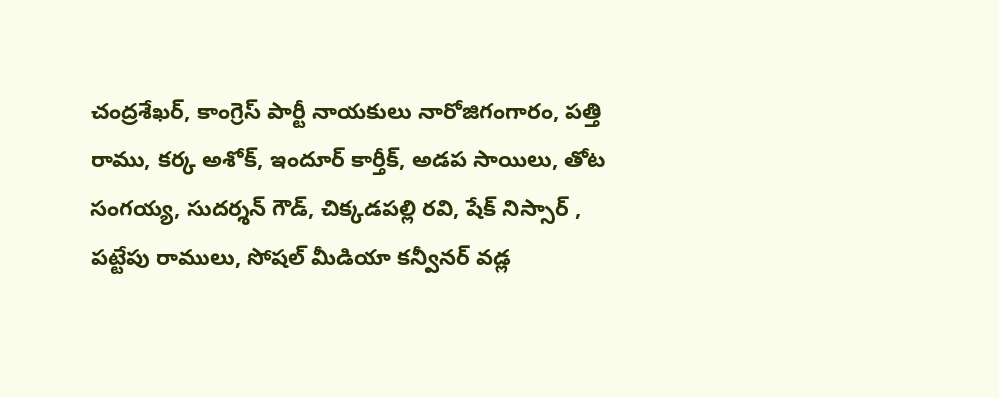చంద్రశేఖర్, కాంగ్రెస్ పార్టీ నాయకులు నారోజిగంగారం, పత్తి రాము, కర్క అశోక్, ఇందూర్ కార్తీక్, అడప సాయిలు, తోట సంగయ్య, సుదర్శన్ గౌడ్, చిక్కడపల్లి రవి, షేక్ నిస్సార్ , పట్టేపు రాములు, సోషల్ మీడియా కన్వీనర్ వడ్ల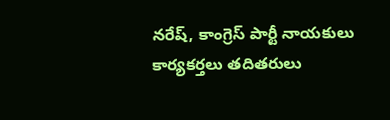నరేష్, కాంగ్రెస్ పార్టీ నాయకులు కార్యకర్తలు తదితరులు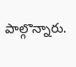పాల్గొన్నారు.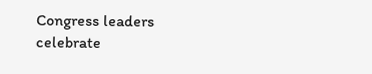Congress leaders celebrate